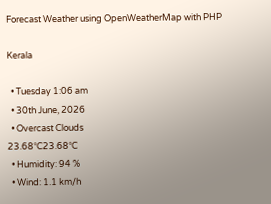Forecast Weather using OpenWeatherMap with PHP

Kerala

  • Tuesday 1:06 am
  • 30th June, 2026
  • Overcast Clouds
23.68°C23.68°C
  • Humidity: 94 %
  • Wind: 1.1 km/h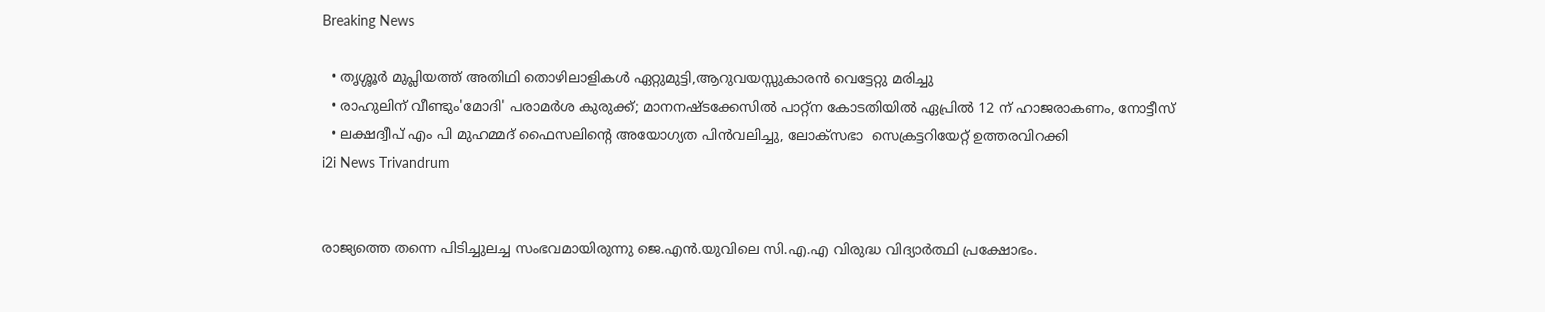Breaking News

  • തൃശ്ശൂർ മുപ്ലിയത്ത് അതിഥി തൊഴിലാളികൾ ഏറ്റുമുട്ടി,ആറുവയസ്സുകാരൻ വെട്ടേറ്റു മരിച്ചു
  • രാഹുലിന് വീണ്ടും'മോദി' പരാമര്‍ശ കുരുക്ക്; മാനനഷ്ടക്കേസിൽ പാറ്റ്ന കോടതിയിൽ ഏപ്രിൽ 12 ന് ഹാജരാകണം, നോട്ടീസ്
  • ലക്ഷദ്വീപ് എം പി മുഹമ്മദ് ഫൈസലിൻ്റെ അയോഗ്യത പിൻവലിച്ചു, ലോക്സഭാ  സെക്രട്ടറിയേറ്റ് ഉത്തരവിറക്കി
i2i News Trivandrum


രാജ്യത്തെ തന്നെ പിടിച്ചുലച്ച സംഭവമായിരുന്നു ജെ.എന്‍.യുവിലെ സി.എ.എ വിരുദ്ധ വിദ്യാര്‍ത്ഥി പ്രക്ഷോഭം.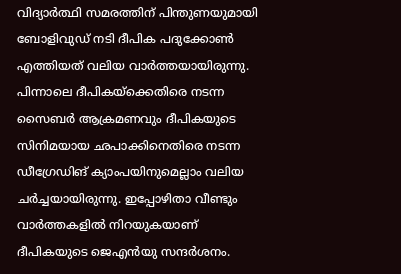വിദ്യാര്‍ത്ഥി സമരത്തിന് പിന്തുണയുമായി ബോളിവുഡ് നടി ദീപിക പദുക്കോണ്‍ എത്തിയത് വലിയ വാര്‍ത്തയായിരുന്നു. പിന്നാലെ ദീപികയ്‌ക്കെതിരെ നടന്ന സൈബര്‍ ആക്രമണവും ദീപികയുടെ സിനിമയായ ഛപാക്കിനെതിരെ നടന്ന ഡീഗ്രേഡിങ് ക്യാംപയിനുമെല്ലാം വലിയ ചര്‍ച്ചയായിരുന്നു. ഇപ്പോഴിതാ വീണ്ടും വാര്‍ത്തകളില്‍ നിറയുകയാണ് ദീപികയുടെ ജെഎന്‍യു സന്ദര്‍ശനം.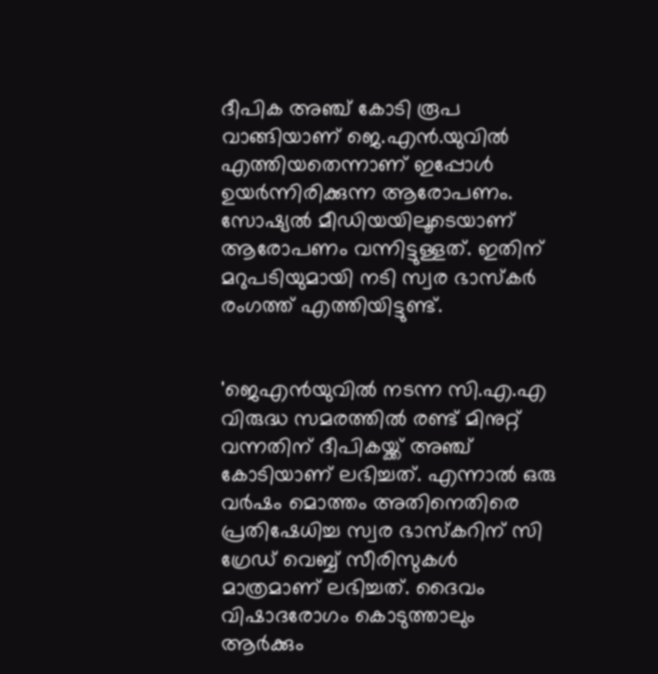ദീപിക അഞ്ച് കോടി രൂപ വാങ്ങിയാണ് ജെ.എന്‍.യുവില്‍ എത്തിയതെന്നാണ് ഇപ്പോള്‍ ഉയര്‍ന്നിരിക്കുന്ന ആരോപണം. സോഷ്യല്‍ മീഡിയയിലൂടെയാണ് ആരോപണം വന്നിട്ടുള്ളത്. ഇതിന് മറുപടിയുമായി നടി സ്വര ഭാസ്‌കര്‍ രംഗത്ത് എത്തിയിട്ടുണ്ട്.


'ജെഎന്‍യുവില്‍ നടന്ന സി.എ.എ വിരുദ്ധ സമരത്തില്‍ രണ്ട് മിനുറ്റ് വന്നതിന് ദീപികയ്ക്ക് അഞ്ച് കോടിയാണ് ലഭിച്ചത്. എന്നാല്‍ ഒരു വര്‍ഷം മൊത്തം അതിനെതിരെ പ്രതിഷേധിച്ച സ്വര ഭാസ്‌കറിന് സി ഗ്രേഡ് വെബ്ബ് സീരിസുകള്‍ മാത്രമാണ് ലഭിച്ചത്. ദൈവം വിഷാദരോഗം കൊടുത്താലും ആര്‍ക്കും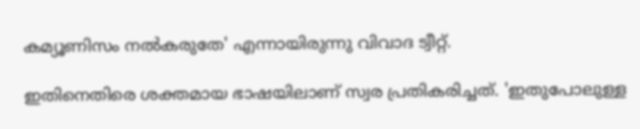കമ്യൂണിസം നല്‍കരുതേ' എന്നായിരുന്നു വിവാദ ട്വീറ്റ്.

ഇതിനെതിരെ ശക്തമായ ഭാഷയിലാണ് സ്വര പ്രതികരിച്ചത്. 'ഇതുപോലുള്ള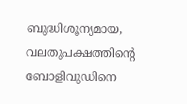ബുദ്ധിശൂന്യമായ, വലതുപക്ഷത്തിന്റെ ബോളിവുഡിനെ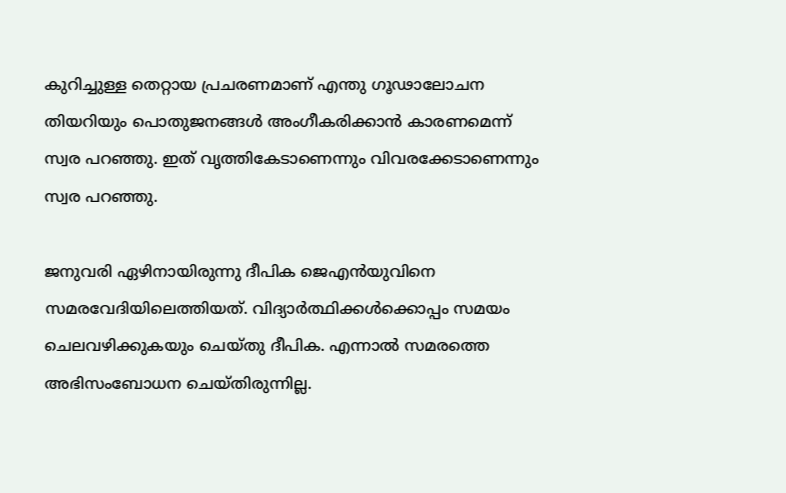കുറിച്ചുള്ള തെറ്റായ പ്രചരണമാണ് എന്തു ഗൂഢാലോചന തിയറിയും പൊതുജനങ്ങള്‍ അംഗീകരിക്കാന്‍ കാരണമെന്ന് സ്വര പറഞ്ഞു. ഇത് വൃത്തികേടാണെന്നും വിവരക്കേടാണെന്നും സ്വര പറഞ്ഞു.

ജനുവരി ഏഴിനായിരുന്നു ദീപിക ജെഎന്‍യുവിനെ സമരവേദിയിലെത്തിയത്. വിദ്യാര്‍ത്ഥിക്കള്‍ക്കൊപ്പം സമയം ചെലവഴിക്കുകയും ചെയ്തു ദീപിക. എന്നാല്‍ സമരത്തെ അഭിസംബോധന ചെയ്തിരുന്നില്ല.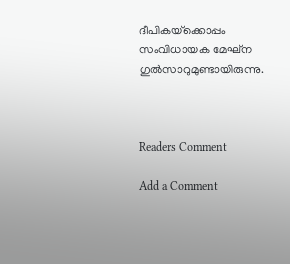ദീപികയ്‌ക്കൊപ്പം സംവിധായക മേഘ്‌ന ഗുല്‍സാറുമുണ്ടായിരുന്നു.



Readers Comment

Add a Comment